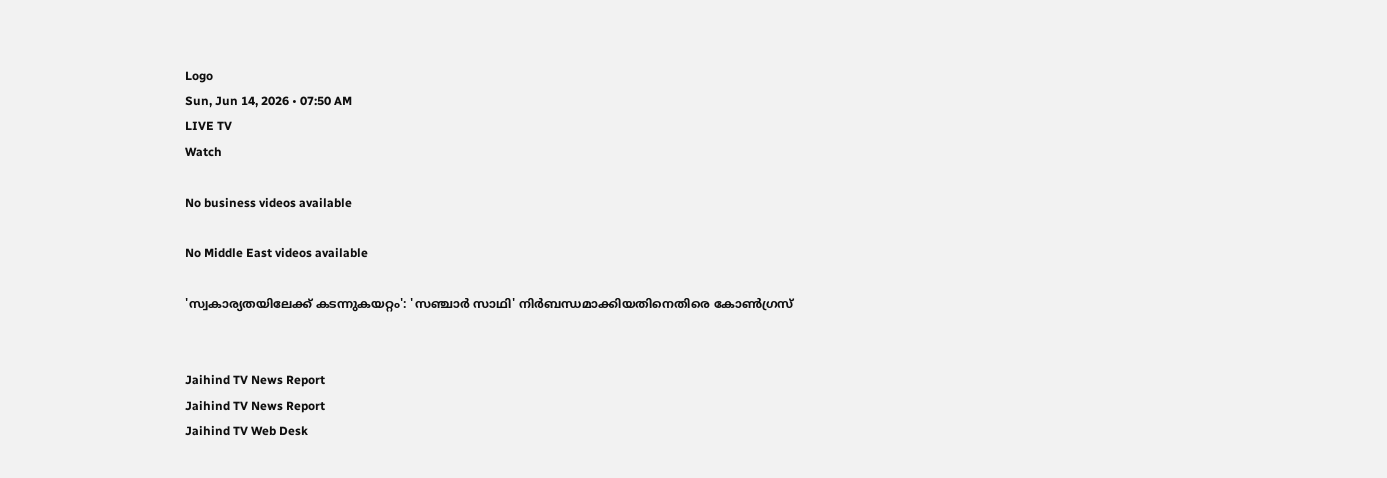Logo
Sun, Jun 14, 2026 • 07:50 AM
LIVE TV
Watch

No business videos available

No Middle East videos available

'സ്വകാര്യതയിലേക്ക് കടന്നുകയറ്റം': 'സഞ്ചാര്‍ സാഥി' നിര്‍ബന്ധമാക്കിയതിനെതിരെ കോണ്‍ഗ്രസ്


Jaihind TV News Report
Jaihind TV News Report
Jaihind TV Web Desk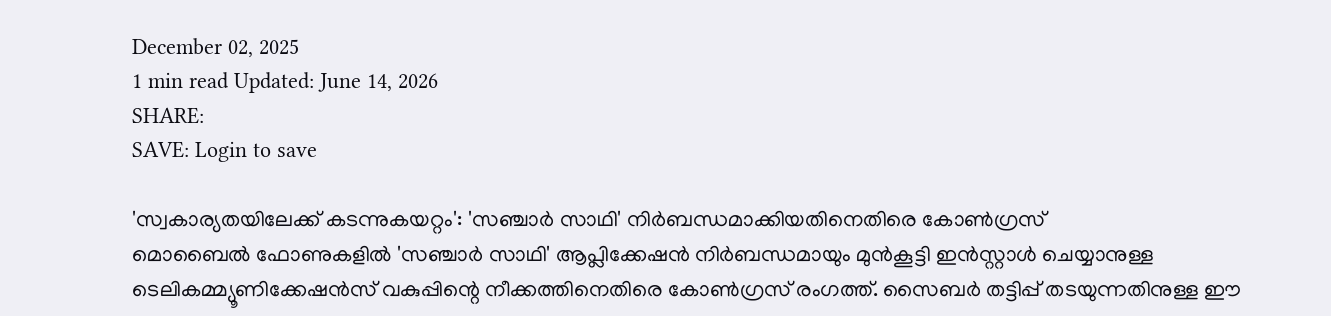December 02, 2025
1 min read Updated: June 14, 2026
SHARE:
SAVE: Login to save

'സ്വകാര്യതയിലേക്ക് കടന്നുകയറ്റം': 'സഞ്ചാര്‍ സാഥി' നിര്‍ബന്ധമാക്കിയതിനെതിരെ കോണ്‍ഗ്രസ്
മൊബൈല്‍ ഫോണുകളില്‍ 'സഞ്ചാര്‍ സാഥി' ആപ്ലിക്കേഷന്‍ നിര്‍ബന്ധമായും മുന്‍കൂട്ടി ഇന്‍സ്റ്റാള്‍ ചെയ്യാനുള്ള ടെലികമ്മ്യൂണിക്കേഷന്‍സ് വകുപ്പിന്റെ നീക്കത്തിനെതിരെ കോണ്‍ഗ്രസ് രംഗത്ത്. സൈബര്‍ തട്ടിപ്പ് തടയുന്നതിനുള്ള ഈ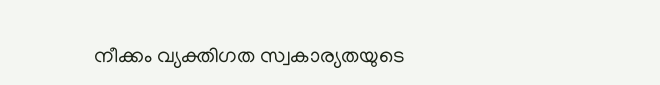നീക്കം വ്യക്തിഗത സ്വകാര്യതയുടെ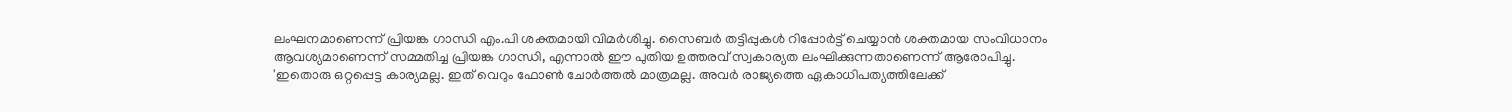ലംഘനമാണെന്ന് പ്രിയങ്ക ഗാന്ധി എം.പി ശക്തമായി വിമര്‍ശിച്ചു. സൈബര്‍ തട്ടിപ്പുകള്‍ റിപ്പോര്‍ട്ട് ചെയ്യാന്‍ ശക്തമായ സംവിധാനം ആവശ്യമാണെന്ന് സമ്മതിച്ച പ്രിയങ്ക ഗാന്ധി, എന്നാല്‍ ഈ പുതിയ ഉത്തരവ് സ്വകാര്യത ലംഘിക്കുന്നതാണെന്ന് ആരോപിച്ചു. 'ഇതൊരു ഒറ്റപ്പെട്ട കാര്യമല്ല. ഇത് വെറും ഫോണ്‍ ചോര്‍ത്തല്‍ മാത്രമല്ല. അവര്‍ രാജ്യത്തെ ഏകാധിപത്യത്തിലേക്ക്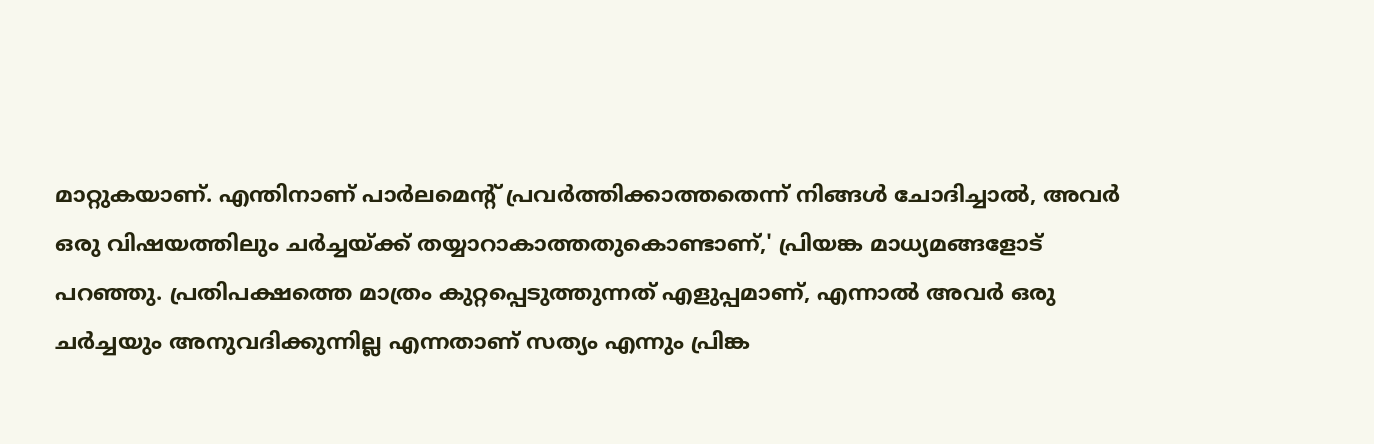മാറ്റുകയാണ്. എന്തിനാണ് പാര്‍ലമെന്റ് പ്രവര്‍ത്തിക്കാത്തതെന്ന് നിങ്ങള്‍ ചോദിച്ചാല്‍, അവര്‍ ഒരു വിഷയത്തിലും ചര്‍ച്ചയ്ക്ക് തയ്യാറാകാത്തതുകൊണ്ടാണ്,' പ്രിയങ്ക മാധ്യമങ്ങളോട് പറഞ്ഞു. പ്രതിപക്ഷത്തെ മാത്രം കുറ്റപ്പെടുത്തുന്നത് എളുപ്പമാണ്, എന്നാല്‍ അവര്‍ ഒരു ചര്‍ച്ചയും അനുവദിക്കുന്നില്ല എന്നതാണ് സത്യം എന്നും പ്രിങ്ക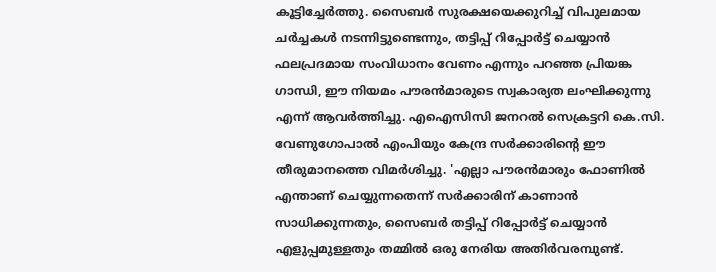കൂട്ടിച്ചേര്‍ത്തു. സൈബര്‍ സുരക്ഷയെക്കുറിച്ച് വിപുലമായ ചര്‍ച്ചകള്‍ നടന്നിട്ടുണ്ടെന്നും, തട്ടിപ്പ് റിപ്പോര്‍ട്ട് ചെയ്യാന്‍ ഫലപ്രദമായ സംവിധാനം വേണം എന്നും പറഞ്ഞ പ്രിയങ്ക ഗാന്ധി, ഈ നിയമം പൗരന്‍മാരുടെ സ്വകാര്യത ലംഘിക്കുന്നു എന്ന് ആവര്‍ത്തിച്ചു. എഐസിസി ജനറല്‍ സെക്രട്ടറി കെ.സി. വേണുഗോപാല്‍ എംപിയും കേന്ദ്ര സര്‍ക്കാരിന്റെ ഈ തീരുമാനത്തെ വിമര്‍ശിച്ചു. 'എല്ലാ പൗരന്‍മാരും ഫോണില്‍ എന്താണ് ചെയ്യുന്നതെന്ന് സര്‍ക്കാരിന് കാണാന്‍ സാധിക്കുന്നതും, സൈബര്‍ തട്ടിപ്പ് റിപ്പോര്‍ട്ട് ചെയ്യാന്‍ എളുപ്പമുള്ളതും തമ്മില്‍ ഒരു നേരിയ അതിര്‍വരമ്പുണ്ട്.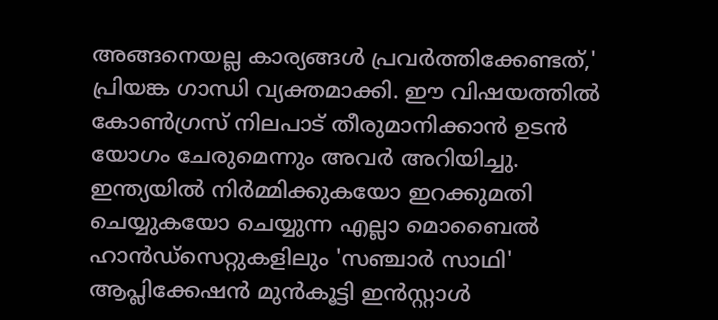അങ്ങനെയല്ല കാര്യങ്ങള്‍ പ്രവര്‍ത്തിക്കേണ്ടത്,' പ്രിയങ്ക ഗാന്ധി വ്യക്തമാക്കി. ഈ വിഷയത്തില്‍ കോണ്‍ഗ്രസ് നിലപാട് തീരുമാനിക്കാന്‍ ഉടന്‍ യോഗം ചേരുമെന്നും അവര്‍ അറിയിച്ചു. ഇന്ത്യയില്‍ നിര്‍മ്മിക്കുകയോ ഇറക്കുമതി ചെയ്യുകയോ ചെയ്യുന്ന എല്ലാ മൊബൈല്‍ ഹാന്‍ഡ്സെറ്റുകളിലും 'സഞ്ചാര്‍ സാഥി' ആപ്ലിക്കേഷന്‍ മുന്‍കൂട്ടി ഇന്‍സ്റ്റാള്‍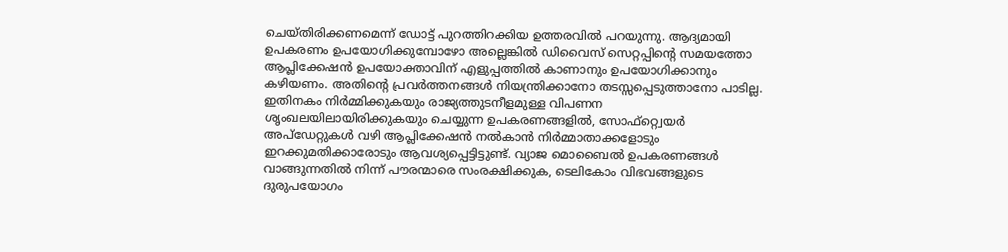ചെയ്തിരിക്കണമെന്ന് ഡോട്ട് പുറത്തിറക്കിയ ഉത്തരവില്‍ പറയുന്നു. ആദ്യമായി ഉപകരണം ഉപയോഗിക്കുമ്പോഴോ അല്ലെങ്കില്‍ ഡിവൈസ് സെറ്റപ്പിന്റെ സമയത്തോ ആപ്ലിക്കേഷന്‍ ഉപയോക്താവിന് എളുപ്പത്തില്‍ കാണാനും ഉപയോഗിക്കാനും കഴിയണം. അതിന്റെ പ്രവര്‍ത്തനങ്ങള്‍ നിയന്ത്രിക്കാനോ തടസ്സപ്പെടുത്താനോ പാടില്ല. ഇതിനകം നിര്‍മ്മിക്കുകയും രാജ്യത്തുടനീളമുള്ള വിപണന ശൃംഖലയിലായിരിക്കുകയും ചെയ്യുന്ന ഉപകരണങ്ങളില്‍, സോഫ്റ്റ്വെയര്‍ അപ്ഡേറ്റുകള്‍ വഴി ആപ്ലിക്കേഷന്‍ നല്‍കാന്‍ നിര്‍മ്മാതാക്കളോടും ഇറക്കുമതിക്കാരോടും ആവശ്യപ്പെട്ടിട്ടുണ്ട്. വ്യാജ മൊബൈല്‍ ഉപകരണങ്ങള്‍ വാങ്ങുന്നതില്‍ നിന്ന് പൗരന്മാരെ സംരക്ഷിക്കുക, ടെലികോം വിഭവങ്ങളുടെ ദുരുപയോഗം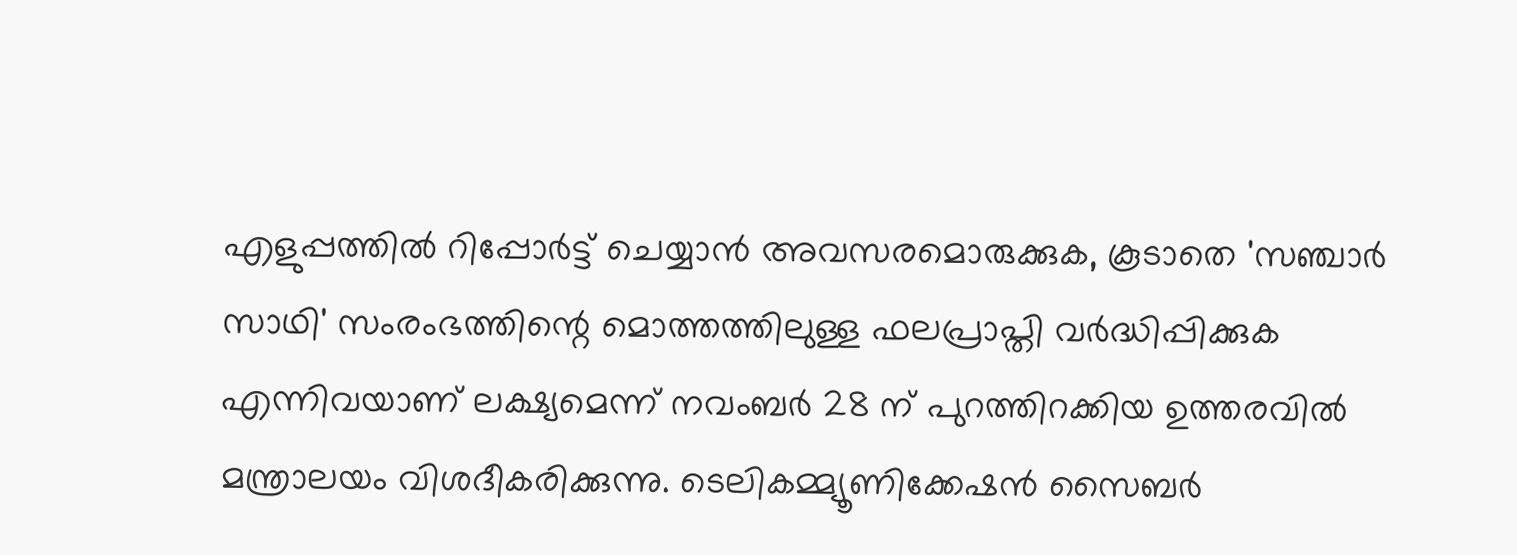എളുപ്പത്തില്‍ റിപ്പോര്‍ട്ട് ചെയ്യാന്‍ അവസരമൊരുക്കുക, കൂടാതെ 'സഞ്ചാര്‍ സാഥി' സംരംഭത്തിന്റെ മൊത്തത്തിലുള്ള ഫലപ്രാപ്തി വര്‍ദ്ധിപ്പിക്കുക എന്നിവയാണ് ലക്ഷ്യമെന്ന് നവംബര്‍ 28 ന് പുറത്തിറക്കിയ ഉത്തരവില്‍ മന്ത്രാലയം വിശദീകരിക്കുന്നു. ടെലികമ്മ്യൂണിക്കേഷന്‍ സൈബര്‍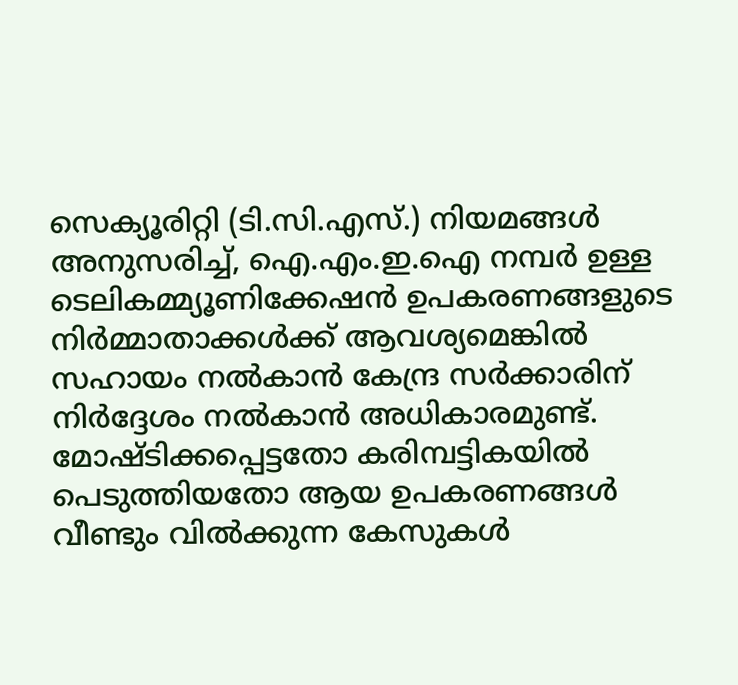സെക്യൂരിറ്റി (ടി.സി.എസ്.) നിയമങ്ങള്‍ അനുസരിച്ച്, ഐ.എം.ഇ.ഐ നമ്പര്‍ ഉള്ള ടെലികമ്മ്യൂണിക്കേഷന്‍ ഉപകരണങ്ങളുടെ നിര്‍മ്മാതാക്കള്‍ക്ക് ആവശ്യമെങ്കില്‍ സഹായം നല്‍കാന്‍ കേന്ദ്ര സര്‍ക്കാരിന് നിര്‍ദ്ദേശം നല്‍കാന്‍ അധികാരമുണ്ട്. മോഷ്ടിക്കപ്പെട്ടതോ കരിമ്പട്ടികയില്‍ പെടുത്തിയതോ ആയ ഉപകരണങ്ങള്‍ വീണ്ടും വില്‍ക്കുന്ന കേസുകള്‍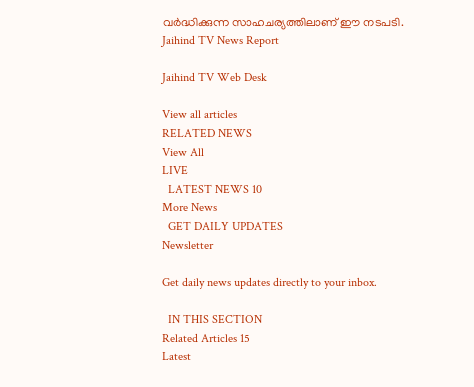വര്‍ദ്ധിക്കുന്ന സാഹചര്യത്തിലാണ് ഈ നടപടി.
Jaihind TV News Report

Jaihind TV Web Desk

View all articles
RELATED NEWS
View All
LIVE
  LATEST NEWS 10
More News
  GET DAILY UPDATES
Newsletter

Get daily news updates directly to your inbox.

  IN THIS SECTION
Related Articles 15
Latest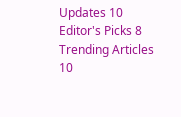Updates 10
Editor's Picks 8
Trending Articles 10